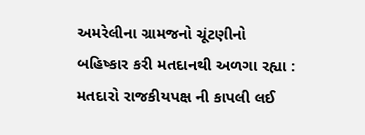અમરેલીના ગ્રામજનો ચૂંટણીનો બહિષ્કાર કરી મતદાનથી અળગા રહ્યા : મતદારો રાજકીયપક્ષ ની કાપલી લઈ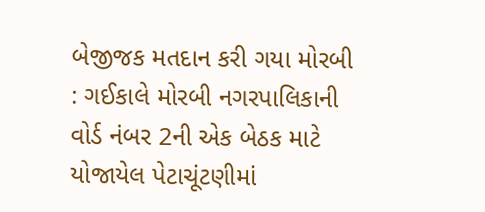બેજીજક મતદાન કરી ગયા મોરબી : ગઈકાલે મોરબી નગરપાલિકાની વોર્ડ નંબર 2ની એક બેઠક માટે યોજાયેલ પેટાચૂંટણીમાં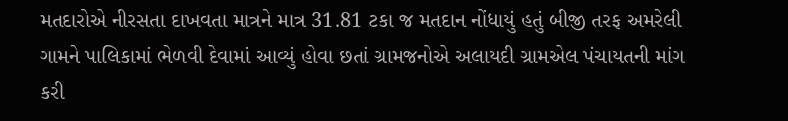મતદારોએ નીરસતા દાખવતા માત્રને માત્ર 31.81 ટકા જ મતદાન નોંધાયું હતું બીજી તરફ અમરેલી ગામને પાલિકામાં ભેળવી દેવામાં આવ્યું હોવા છતાં ગ્રામજનોએ અલાયદી ગ્રામએલ પંચાયતની માંગ કરી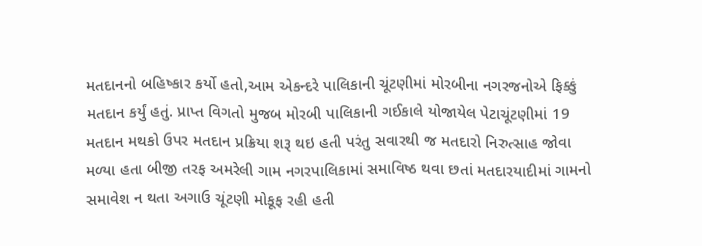મતદાનનો બહિષ્કાર કર્યો હતો,આમ એકન્દરે પાલિકાની ચૂંટણીમાં મોરબીના નગરજનોએ ફિક્કું મતદાન કર્યું હતું. પ્રાપ્ત વિગતો મુજબ મોરબી પાલિકાની ગઈકાલે યોજાયેલ પેટાચૂંટણીમાં 19 મતદાન મથકો ઉપર મતદાન પ્રક્રિયા શરૂ થઇ હતી પરંતુ સવારથી જ મતદારો નિરુત્સાહ જોવા મળ્યા હતા બીજી તરફ અમરેલી ગામ નગરપાલિકામાં સમાવિષ્ઠ થવા છતાં મતદારયાદીમાં ગામનો સમાવેશ ન થતા અગાઉ ચૂંટણી મોકૂફ રહી હતી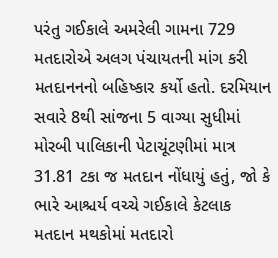પરંતુ ગઈકાલે અમરેલી ગામના 729 મતદારોએ અલગ પંચાયતની માંગ કરી મતદાનનનો બહિષ્કાર કર્યો હતો. દરમિયાન સવારે 8થી સાંજના 5 વાગ્યા સુધીમાં મોરબી પાલિકાની પેટાચૂંટણીમાં માત્ર 31.81 ટકા જ મતદાન નોંધાયું હતું, જો કે ભારે આશ્ચર્ય વચ્ચે ગઈકાલે કેટલાક મતદાન મથકોમાં મતદારો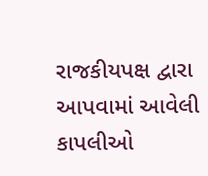રાજકીયપક્ષ દ્વારા આપવામાં આવેલી કાપલીઓ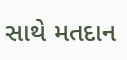સાથે મતદાન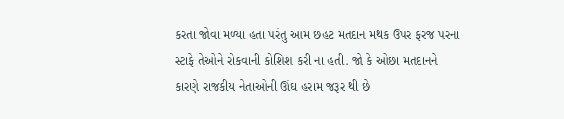કરતા જોવા મળ્યા હતા પરંતુ આમ છહટ મતદાન મથક ઉપર ફરજ પરના સ્ટાફે તેઓને રોકવાની કોશિશ કરી ના હતી. જો કે ઓછા મતદાનને કારણે રાજકીય નેતાઓની ઊંઘ હરામ જરૂર થી છે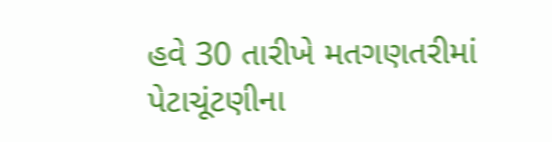હવે 30 તારીખે મતગણતરીમાં પેટાચૂંટણીના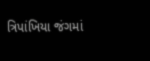ત્રિપાંખિયા જંગમાં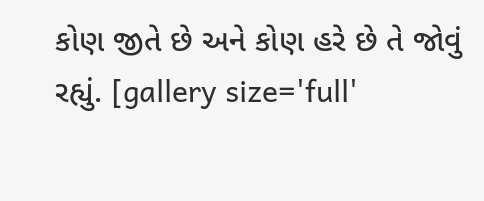કોણ જીતે છે અને કોણ હરે છે તે જોવું રહ્યું. [gallery size='full'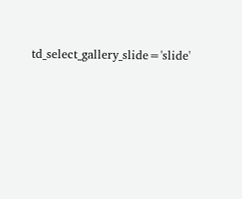td_select_gallery_slide='slide'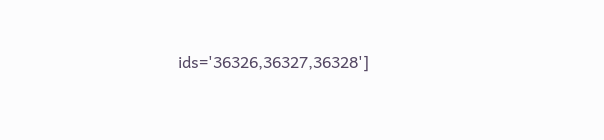ids='36326,36327,36328']